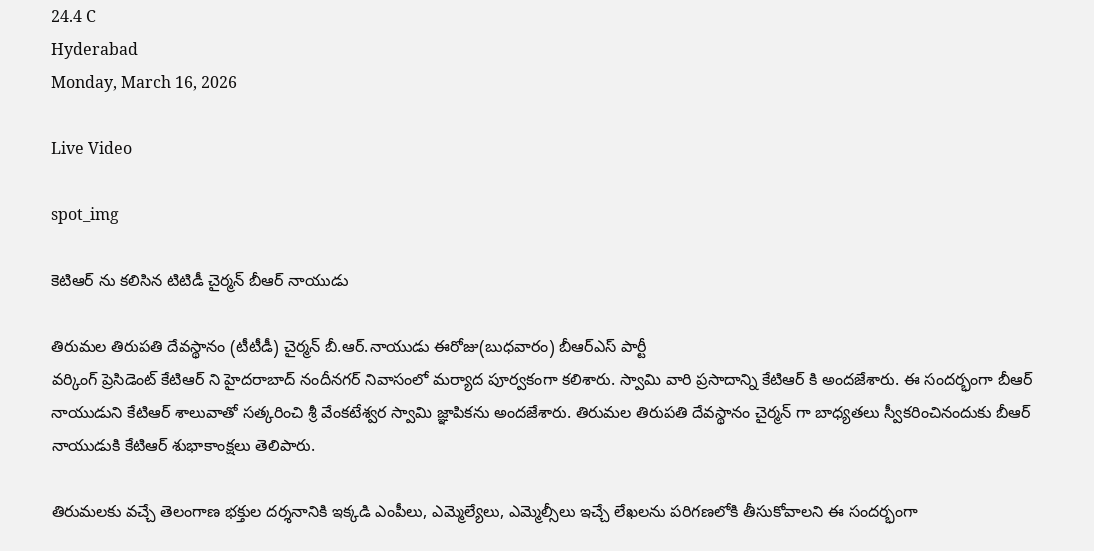24.4 C
Hyderabad
Monday, March 16, 2026

Live Video

spot_img

కెటిఆర్ ను కలిసిన టిటిడీ చైర్మన్ బీఆర్ నాయుడు

తిరుమల తిరుపతి దేవస్థానం (టీటీడీ) చైర్మన్ బీ.ఆర్.నాయుడు ఈరోజు(బుధవారం) బీఆర్ఎస్ పార్టీ
వర్కింగ్ ప్రెసిడెంట్ కేటిఆర్ ని హైదరాబాద్ నందీనగర్ నివాసంలో మర్యాద పూర్వకంగా కలిశారు. స్వామి వారి ప్రసాదాన్ని కేటిఆర్ కి అందజేశారు. ఈ సందర్భంగా బీఆర్ నాయుడుని కేటిఆర్ శాలువాతో సత్కరించి శ్రీ వేంకటేశ్వర స్వామి జ్ఞాపికను అందజేశారు. తిరుమల తిరుపతి దేవస్థానం చైర్మన్ గా బాధ్యతలు స్వీకరించినందుకు బీఆర్ నాయుడుకి కేటిఆర్ శుభాకాంక్షలు తెలిపారు.

తిరుమలకు వచ్చే తెలంగాణ భక్తుల దర్శనానికి ఇక్కడి ఎంపీలు, ఎమ్మెల్యేలు, ఎమ్మెల్సీలు ఇచ్చే లేఖలను పరిగణలోకి తీసుకోవాలని ఈ సందర్భంగా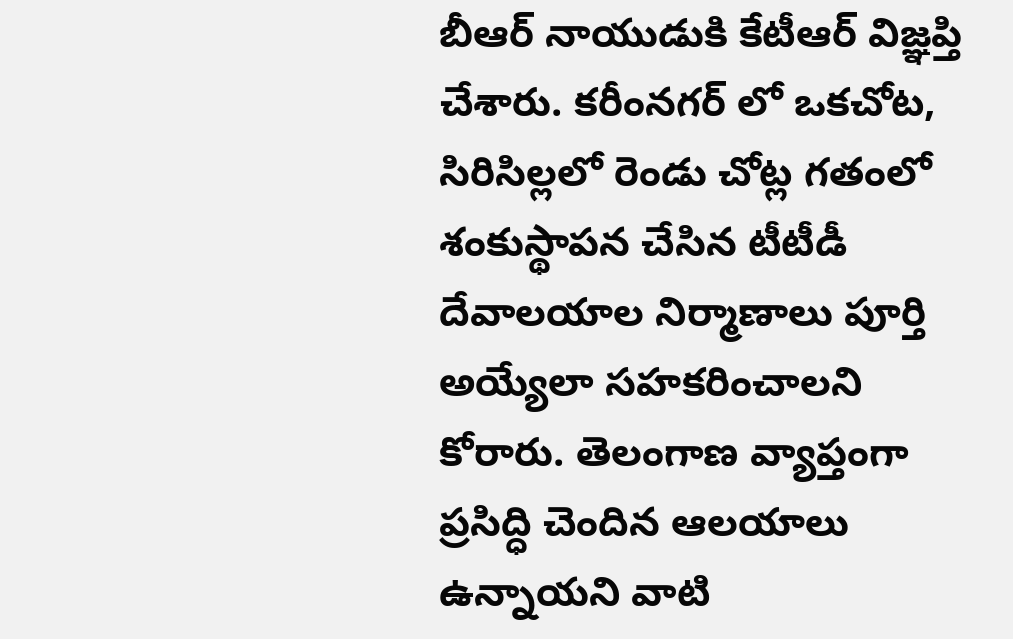బీఆర్ నాయుడుకి కేటీఆర్ విజ్ఞప్తి చేశారు. కరీంనగర్ లో ఒకచోట, సిరిసిల్లలో రెండు చోట్ల గతంలో శంకుస్థాపన చేసిన టీటీడీ దేవాలయాల నిర్మాణాలు పూర్తి అయ్యేలా సహకరించాలని కోరారు. తెలంగాణ వ్యాప్తంగా ప్రసిద్ధి చెందిన ఆలయాలు ఉన్నాయని వాటి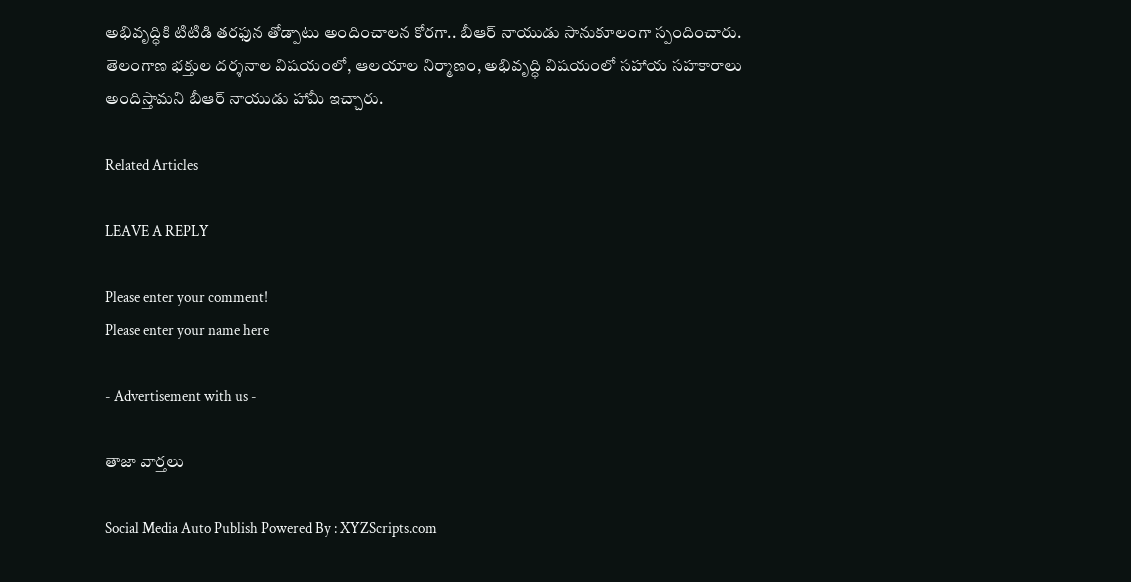అభివృద్ధికి టిటిడి తరఫున తోడ్పాటు అందించాలన కోరగా.. బీఆర్ నాయుడు సానుకూలంగా స్పందించారు. తెలంగాణ భక్తుల దర్శనాల విషయంలో, ఆలయాల నిర్మాణం, అభివృద్ధి విషయంలో సహాయ సహకారాలు అందిస్తామని బీఆర్ నాయుడు హామీ ఇచ్చారు.

Related Articles

LEAVE A REPLY

Please enter your comment!
Please enter your name here

- Advertisement with us -

తాజా వార్తలు

Social Media Auto Publish Powered By : XYZScripts.com